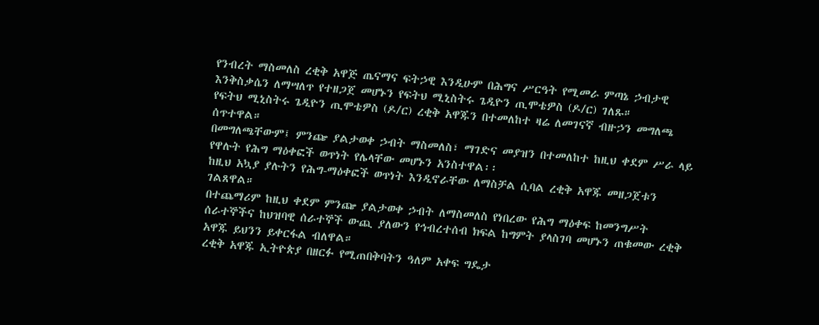የንብረት ማስመለስ ረቂቅ አዋጅ ጤናማና ፍትኃዊ እንዲሁም በሕግና ሥርዓት የሚመራ ምጣኔ ኃብታዊ እንቅስቃሴን ለማሣለጥ የተዘጋጀ መሆኑን የፍትህ ሚኒስትሩ ጌዲዮን ጢሞቴዎስ (ዶ/ር) ገለጹ።
የፍትህ ሚኒስትሩ ጌዲዮን ጢሞቴዎስ (ዶ/ር) ረቂቅ አዋጁን በተመለከተ ዛሬ ለመገናኛ ብዙኃን መግለጫ ሰጥተዋል።
በመግለጫቸውም፤ ምንጬ ያልታወቀ ኃብት ማስመለስ፣ ማገድና መያዝን በተመለከተ ከዚህ ቀደም ሥራ ላይ የዋሉት የሕግ ማዕቀፎች ወጥነት የሌላቸው መሆኑን አንስተዋል፡፡
ከዚህ አኳያ ያሉትን የሕግ-ማዕቀፎች ወጥነት እንዲኖራቸው ለማስቻል ሲባል ረቂቅ አዋጁ መዘጋጀቱን ገልጸዋል።
በተጨማሪም ከዚህ ቀደም ምንጬ ያልታወቀ ኃብት ለማስመለስ የነበረው የሕግ ማዕቀፍ ከመንግሥት ሰራተኞችና ከህዝባዊ ሰራተኞች ውጪ ያለውን የኅብረተሰብ ክፍል ከግምት ያላስገባ መሆኑን ጠቁመው ረቂቅ አዋጁ ይህንን ይቀርፋል ብለዋል።
ረቂቅ አዋጁ ኢትዮጵያ በዘርፉ የሚጠበቅባትን ዓለም አቀፍ ግዴታ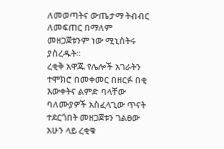ለመወጣትና ውጤታማ ትብብር ለመፍጠር በማለም መዘጋጀቱንም ነው ሚኒስትሩ ያስረዱት።
ረቂቅ አዋጁ የሌሎች አገራትን ተሞክሮ በመቀመር በዘርፉ በቂ እውቀትና ልምድ ባላቸው ባለሙያዎች አስፈላጊው ጥናት ተደርጎበት መዘጋጀቱን ገልፀው አሁን ላይ ረቂቁ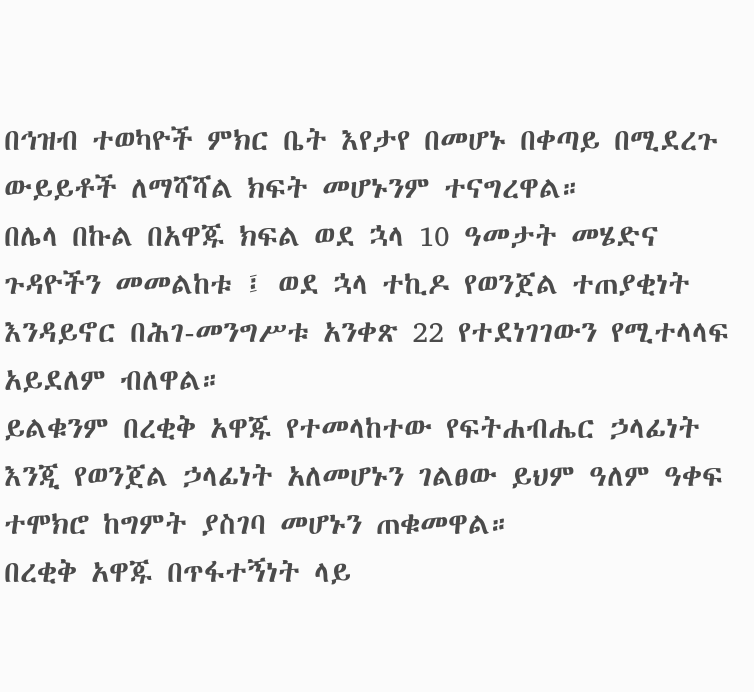በኅዝብ ተወካዮች ምክር ቤት እየታየ በመሆኑ በቀጣይ በሚደረጉ ውይይቶች ለማሻሻል ክፍት መሆኑንም ተናግረዋል።
በሌላ በኩል በአዋጁ ክፍል ወደ ኋላ 10 ዓመታት መሄድና ጉዳዮችን መመልከቱ ፤ ወደ ኋላ ተኪዶ የወንጀል ተጠያቂነት እንዳይኖር በሕገ-መንግሥቱ አንቀጽ 22 የተደነገገውን የሚተላላፍ አይደለም ብለዋል።
ይልቁንም በረቂቅ አዋጁ የተመላከተው የፍትሐብሔር ኃላፊነት እንጂ የወንጀል ኃላፊነት አለመሆኑን ገልፀው ይህም ዓለም ዓቀፍ ተሞክሮ ከግምት ያስገባ መሆኑን ጠቁመዋል።
በረቂቅ አዋጁ በጥፋተኝነት ላይ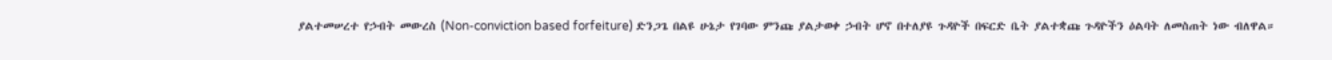ያልተመሠረተ የኃብት መውረስ (Non-conviction based forfeiture) ድንጋጌ በልዩ ሁኔታ የገባው ምንጩ ያልታወቀ ኃብት ሆኖ በተለያዩ ጉዳዮች በፍርድ ቤት ያልተቋጩ ጉዳዮችን ዕልባት ለመስጠት ነው ብለዋል።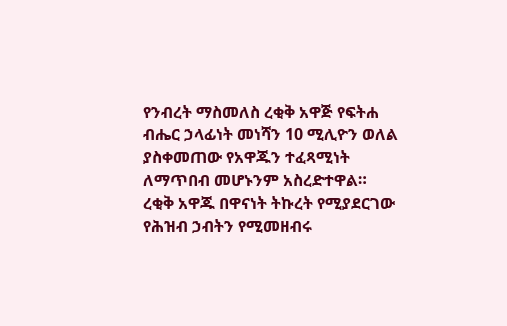የንብረት ማስመለስ ረቂቅ አዋጅ የፍትሐ ብሔር ኃላፊነት መነሻን 10 ሚሊዮን ወለል ያስቀመጠው የአዋጁን ተፈጻሚነት ለማጥበብ መሆኑንም አስረድተዋል።
ረቂቅ አዋጁ በዋናነት ትኩረት የሚያደርገው የሕዝብ ኃብትን የሚመዘብሩ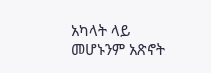አካላት ላይ መሆኑንም አጽኖት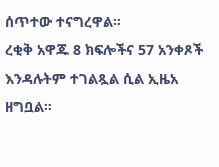ሰጥተው ተናግረዋል፡፡
ረቂቅ አዋጁ 8 ክፍሎችና 57 አንቀጾች እንዳሉትም ተገልጿል ሲል ኢዜአ ዘግቧል።